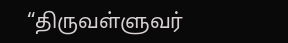“திருவள்ளுவர்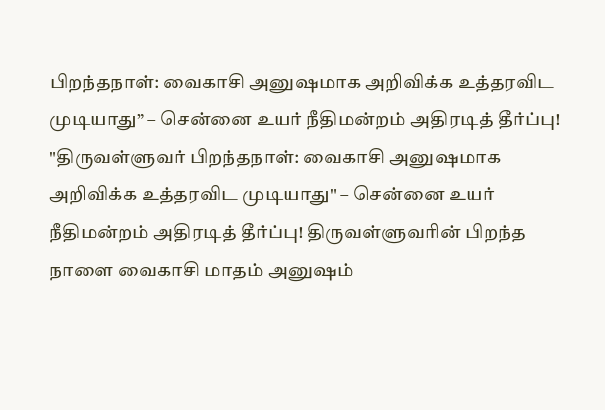பிறந்தநாள்: வைகாசி அனுஷமாக அறிவிக்க உத்தரவிட முடியாது” – சென்னை உயர் நீதிமன்றம் அதிரடித் தீர்ப்பு!
"திருவள்ளுவர் பிறந்தநாள்: வைகாசி அனுஷமாக அறிவிக்க உத்தரவிட முடியாது" – சென்னை உயர் நீதிமன்றம் அதிரடித் தீர்ப்பு! திருவள்ளுவரின் பிறந்த நாளை வைகாசி மாதம் அனுஷம்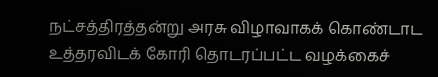நட்சத்திரத்தன்று அரசு விழாவாகக் கொண்டாட உத்தரவிடக் கோரி தொடரப்பட்ட வழக்கைச்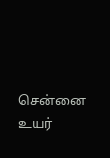சென்னை உயர்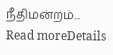நீதிமன்றம்...
Read moreDetails